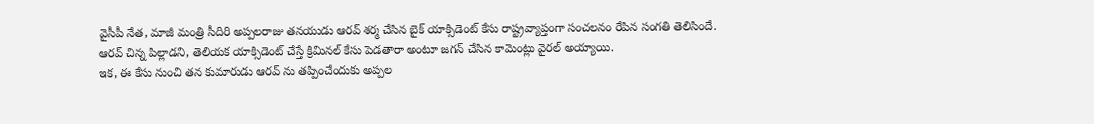వైసీపీ నేత, మాజీ మంత్రి సీదిరి అప్పలరాజు తనయుడు ఆరవ్ శర్మ చేసిన బైక్ యాక్సిడెంట్ కేసు రాష్ట్రవ్యాప్తంగా సంచలనం రేపిన సంగతి తెలిసిందే. ఆరవ్ చిన్న పిల్లాడని, తెలియక యాక్సిడెంట్ చేస్తే క్రిమినల్ కేసు పెడతారా అంటూ జగన్ చేసిన కామెంట్లు వైరల్ అయ్యాయి.
ఇక, ఈ కేసు నుంచి తన కుమారుడు ఆరవ్ ను తప్పించేందుకు అప్పల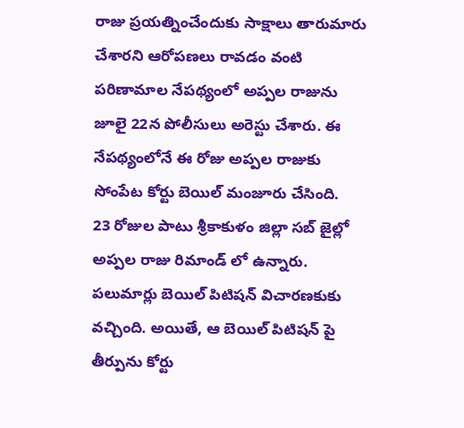రాజు ప్రయత్నించేందుకు సాక్షాలు తారుమారు చేశారని ఆరోపణలు రావడం వంటి పరిణామాల నేపథ్యంలో అప్పల రాజును జూలై 22న పోలీసులు అరెస్టు చేశారు. ఈ నేపథ్యంలోనే ఈ రోజు అప్పల రాజుకు సోంపేట కోర్టు బెయిల్ మంజూరు చేసింది.
23 రోజుల పాటు శ్రీకాకుళం జిల్లా సబ్ జైల్లో అప్పల రాజు రిమాండ్ లో ఉన్నారు. పలుమార్లు బెయిల్ పిటిషన్ విచారణకుకు వచ్చింది. అయితే, ఆ బెయిల్ పిటిషన్ పై తీర్పును కోర్టు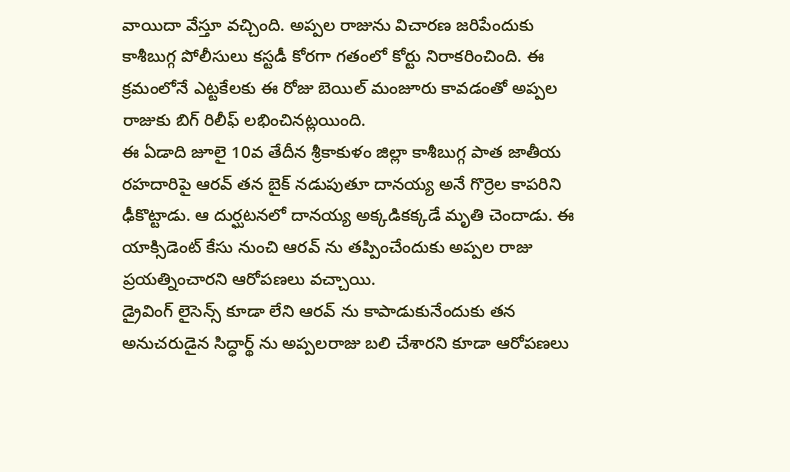వాయిదా వేస్తూ వచ్చింది. అప్పల రాజును విచారణ జరిపేందుకు కాశీబుగ్గ పోలీసులు కస్టడీ కోరగా గతంలో కోర్టు నిరాకరించింది. ఈ క్రమంలోనే ఎట్టకేలకు ఈ రోజు బెయిల్ మంజూరు కావడంతో అప్పల రాజుకు బిగ్ రిలీఫ్ లభించినట్లయింది.
ఈ ఏడాది జూలై 10వ తేదీన శ్రీకాకుళం జిల్లా కాశీబుగ్గ పాత జాతీయ రహదారిపై ఆరవ్ తన బైక్ నడుపుతూ దానయ్య అనే గొర్రెల కాపరిని ఢీకొట్టాడు. ఆ దుర్ఘటనలో దానయ్య అక్కడికక్కడే మృతి చెందాడు. ఈ యాక్సిడెంట్ కేసు నుంచి ఆరవ్ ను తప్పించేందుకు అప్పల రాజు ప్రయత్నించారని ఆరోపణలు వచ్చాయి.
డ్రైవింగ్ లైసెన్స్ కూడా లేని ఆరవ్ ను కాపాడుకునేందుకు తన అనుచరుడైన సిద్ధార్థ్ ను అప్పలరాజు బలి చేశారని కూడా ఆరోపణలు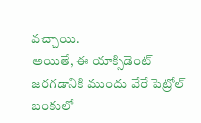వచ్చాయి.
అయితే, ఈ యాక్సిడెంట్ జరగడానికి ముందు వేరే పెట్రోల్ బంకులో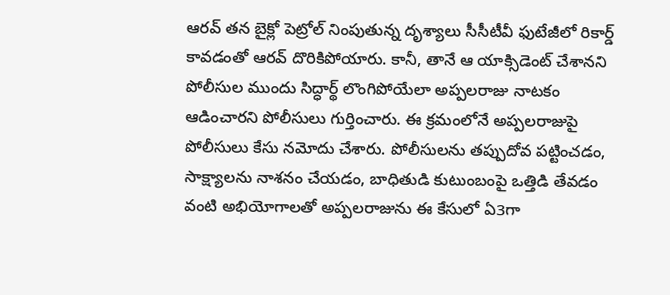ఆరవ్ తన బైక్లో పెట్రోల్ నింపుతున్న దృశ్యాలు సీసీటీవీ ఫుటేజీలో రికార్డ్ కావడంతో ఆరవ్ దొరికిపోయారు. కానీ, తానే ఆ యాక్సిడెంట్ చేశానని పోలీసుల ముందు సిద్ధార్థ్ లొంగిపోయేలా అప్పలరాజు నాటకం ఆడించారని పోలీసులు గుర్తించారు. ఈ క్రమంలోనే అప్పలరాజుపై పోలీసులు కేసు నమోదు చేశారు. పోలీసులను తప్పుదోవ పట్టించడం, సాక్ష్యాలను నాశనం చేయడం, బాధితుడి కుటుంబంపై ఒత్తిడి తేవడం వంటి అభియోగాలతో అప్పలరాజును ఈ కేసులో ఏ3గా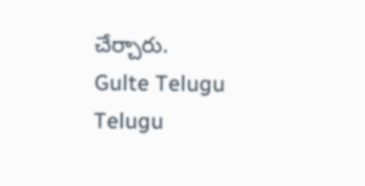చేర్చారు.
Gulte Telugu Telugu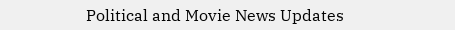Political and Movie News Updates